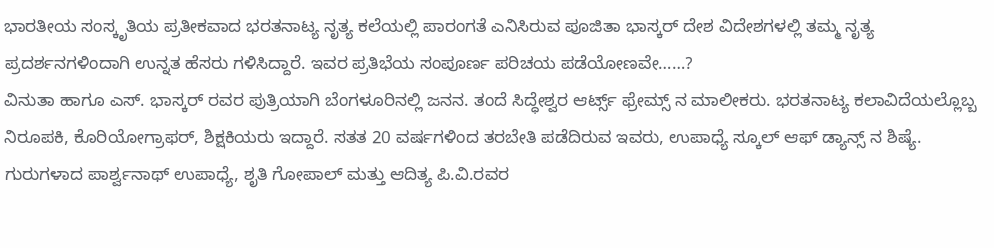ಭಾರತೀಯ ಸಂಸ್ಕೃತಿಯ ಪ್ರತೀಕವಾದ ಭರತನಾಟ್ಯ ನೃತ್ಯ ಕಲೆಯಲ್ಲಿ ಪಾರಂಗತೆ ಎನಿಸಿರುವ ಪೂಜಿತಾ ಭಾಸ್ಕರ್ ದೇಶ ವಿದೇಶಗಳಲ್ಲಿ ತಮ್ಮ ನೃತ್ಯ ಪ್ರದರ್ಶನಗಳಿಂದಾಗಿ ಉನ್ನತ ಹೆಸರು ಗಳಿಸಿದ್ದಾರೆ. ಇವರ ಪ್ರತಿಭೆಯ ಸಂಪೂರ್ಣ ಪರಿಚಯ ಪಡೆಯೋಣವೇ……?
ವಿನುತಾ ಹಾಗೂ ಎಸ್. ಭಾಸ್ಕರ್ ರವರ ಪುತ್ರಿಯಾಗಿ ಬೆಂಗಳೂರಿನಲ್ಲಿ ಜನನ. ತಂದೆ ಸಿದ್ಧೇಶ್ವರ ಆರ್ಟ್ಸ್ ಫ್ರೇಮ್ಸ್ ನ ಮಾಲೀಕರು. ಭರತನಾಟ್ಯ ಕಲಾವಿದೆಯಲ್ಲೊಬ್ಬ ನಿರೂಪಕಿ, ಕೊರಿಯೋಗ್ರಾಫರ್, ಶಿಕ್ಷಕಿಯರು ಇದ್ದಾರೆ. ಸತತ 20 ವರ್ಷಗಳಿಂದ ತರಬೇತಿ ಪಡೆದಿರುವ ಇವರು, ಉಪಾಧ್ಯೆ ಸ್ಕೂಲ್ ಆಫ್ ಡ್ಯಾನ್ಸ್ ನ ಶಿಷ್ಯೆ. ಗುರುಗಳಾದ ಪಾರ್ಶ್ವನಾಥ್ ಉಪಾಧ್ಯೆ, ಶೃತಿ ಗೋಪಾಲ್ ಮತ್ತು ಆದಿತ್ಯ ಪಿ.ವಿ.ರವರ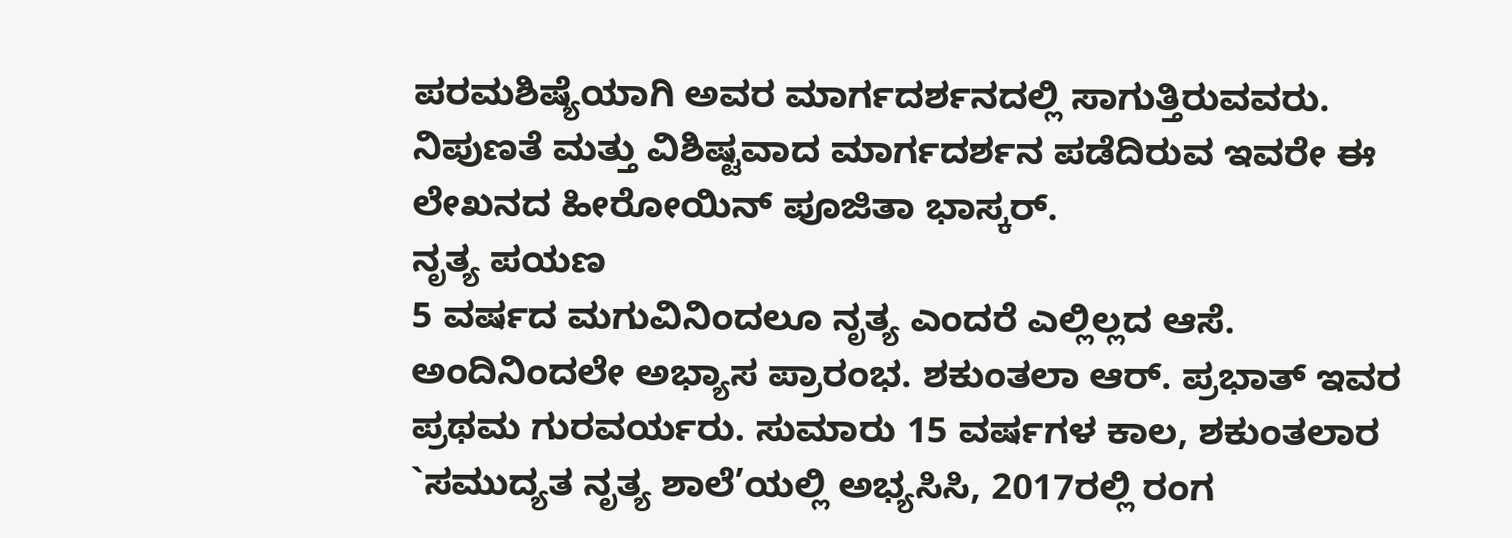ಪರಮಶಿಷ್ಯೆಯಾಗಿ ಅವರ ಮಾರ್ಗದರ್ಶನದಲ್ಲಿ ಸಾಗುತ್ತಿರುವವರು. ನಿಪುಣತೆ ಮತ್ತು ವಿಶಿಷ್ಟವಾದ ಮಾರ್ಗದರ್ಶನ ಪಡೆದಿರುವ ಇವರೇ ಈ ಲೇಖನದ ಹೀರೋಯಿನ್ ಪೂಜಿತಾ ಭಾಸ್ಕರ್.
ನೃತ್ಯ ಪಯಣ
5 ವರ್ಷದ ಮಗುವಿನಿಂದಲೂ ನೃತ್ಯ ಎಂದರೆ ಎಲ್ಲಿಲ್ಲದ ಆಸೆ. ಅಂದಿನಿಂದಲೇ ಅಭ್ಯಾಸ ಪ್ರಾರಂಭ. ಶಕುಂತಲಾ ಆರ್. ಪ್ರಭಾತ್ ಇವರ ಪ್ರಥಮ ಗುರವರ್ಯರು. ಸುಮಾರು 15 ವರ್ಷಗಳ ಕಾಲ, ಶಕುಂತಲಾರ `ಸಮುದ್ಯತ ನೃತ್ಯ ಶಾಲೆ’ಯಲ್ಲಿ ಅಭ್ಯಸಿಸಿ, 2017ರಲ್ಲಿ ರಂಗ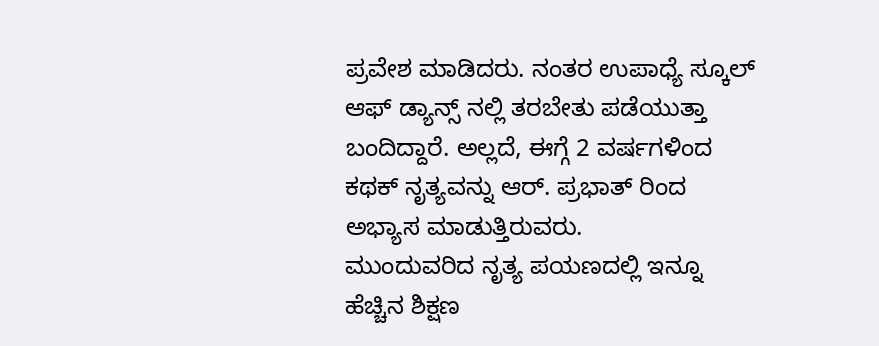ಪ್ರವೇಶ ಮಾಡಿದರು. ನಂತರ ಉಪಾಧ್ಯೆ ಸ್ಕೂಲ್ ಆಫ್ ಡ್ಯಾನ್ಸ್ ನಲ್ಲಿ ತರಬೇತು ಪಡೆಯುತ್ತಾ ಬಂದಿದ್ದಾರೆ. ಅಲ್ಲದೆ, ಈಗ್ಗೆ 2 ವರ್ಷಗಳಿಂದ ಕಥಕ್ ನೃತ್ಯವನ್ನು ಆರ್. ಪ್ರಭಾತ್ ರಿಂದ ಅಭ್ಯಾಸ ಮಾಡುತ್ತಿರುವರು.
ಮುಂದುವರಿದ ನೃತ್ಯ ಪಯಣದಲ್ಲಿ ಇನ್ನೂ ಹೆಚ್ಚಿನ ಶಿಕ್ಷಣ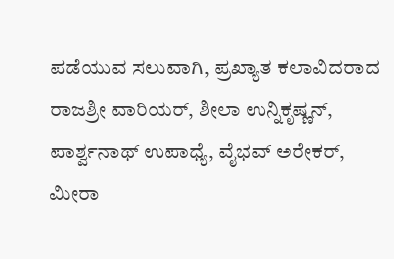ಪಡೆಯುವ ಸಲುವಾಗಿ, ಪ್ರಖ್ಯಾತ ಕಲಾವಿದರಾದ ರಾಜಶ್ರೀ ವಾರಿಯರ್, ಶೀಲಾ ಉನ್ನಿಕೃಷ್ಣನ್, ಪಾರ್ಶ್ವನಾಥ್ ಉಪಾಧ್ಯೆ, ವೈಭವ್ ಅರೇಕರ್, ಮೀರಾ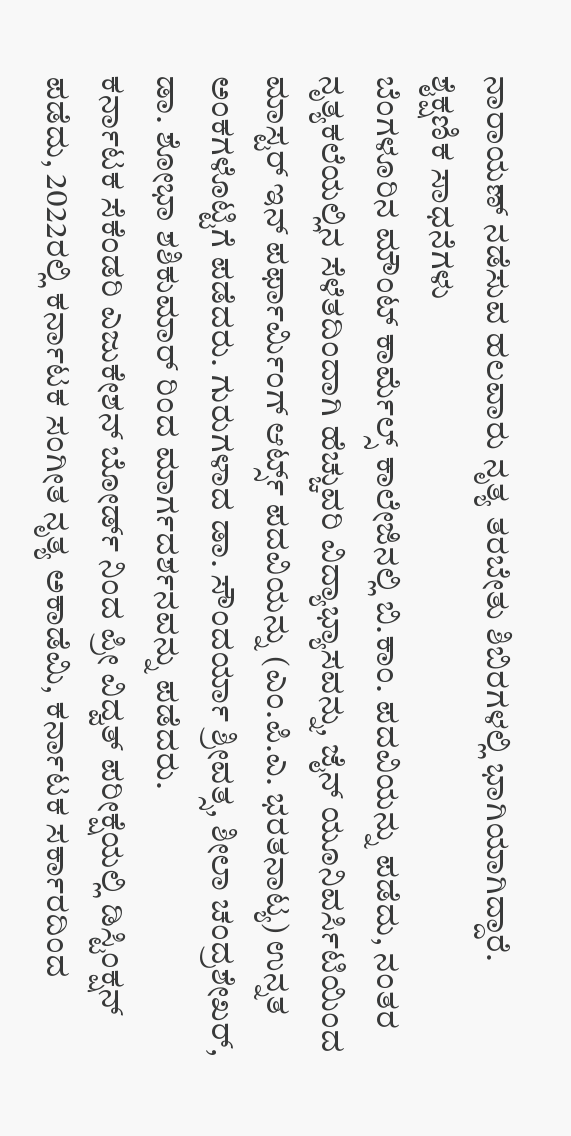ನಾರಾಯಣ್ ನಡೆಸುವ ಹಲವಾರು ನೃತ್ಯ ತರಬೇತು ಶಿಬಿರಗಳಲ್ಲಿ ಭಾಗಿಯಾಗಿದ್ದಾರೆ.
ಶೈಕ್ಷಣಿಕ ಸಾಧನೆಗಳು
ಬೆಂಗಳೂರಿನ ಮೌಂಟ್ ಕಾರ್ಮೆಲ್ಸ್ ಕಾಲೇಜಿನಲ್ಲಿ ಬಿ.ಕಾಂ. ಪದವಿಯನ್ನು ಪಡೆದು, ನಂತರ ನೃತ್ಯಕಲೆಯಲ್ಲಿನ ಸೆಳೆತದಿಂದಾಗಿ ಹೆಚ್ಚುವರಿ ವಿದ್ಯಾಭ್ಯಾಸವನ್ನು, ಜೈನ್ ಯೂನಿವರ್ಸಿಟಿಯಿಂದ ಮಾಸ್ಟರ್ ಇನ್ ಪರ್ಫಾರ್ಮಿಂಗ್ ಆರ್ಟ್ಸ್ ಪದವಿಯನ್ನು (ಎಂ.ಪಿ.ಎ. ಭರತನಾಟ್ಯ) ಉನ್ನತ ಅಂಕಗಳೊಟ್ಟಿಗೆ ಪಡೆದರು. ಗುರುಗಳಾದ ಡಾ. ಸೌಂದರ್ಯಾ ಶ್ರೀವತ್ಸ, ಶೀಲಾ ಚಂದ್ರಶೇಖರ್, ಡಾ. ಶೋಭಾ ಶಶಿಕುಮಾರ್ ರಿಂದ ಮಾರ್ಗದರ್ಶನವನ್ನು ಪಡೆದರು.
ಕರ್ನಾಟಕ ಸೆಕೆಂಡರಿ ಎಜುಕೇಶನ್ ಬೋರ್ಡ್ ನಿಂದ ಪ್ರೀ ವಿದ್ವತ್ ಪರೀಕ್ಷೆಯಲ್ಲಿ ಡಿಸ್ಟಿಂಕ್ಷನ್ ಪಡೆದು, 2022ರಲ್ಲಿ ಕರ್ನಾಟಕ ಸಂಗೀತ ನೃತ್ಯ ಅಕಾಡೆಮಿ, ಕರ್ನಾಟಕ ಸರ್ಕಾರದಿಂದ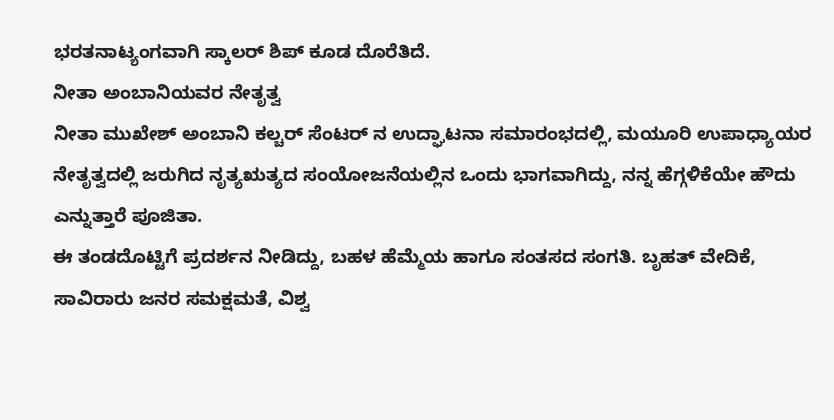ಭರತನಾಟ್ಯಂಗವಾಗಿ ಸ್ಕಾಲರ್ ಶಿಪ್ ಕೂಡ ದೊರೆತಿದೆ.
ನೀತಾ ಅಂಬಾನಿಯವರ ನೇತೃತ್ವ
ನೀತಾ ಮುಖೇಶ್ ಅಂಬಾನಿ ಕಲ್ಚರ್ ಸೆಂಟರ್ ನ ಉದ್ಘಾಟನಾ ಸಮಾರಂಭದಲ್ಲಿ, ಮಯೂರಿ ಉಪಾಧ್ಯಾಯರ ನೇತೃತ್ವದಲ್ಲಿ ಜರುಗಿದ ನೃತ್ಯಋತ್ಯದ ಸಂಯೋಜನೆಯಲ್ಲಿನ ಒಂದು ಭಾಗವಾಗಿದ್ದು, ನನ್ನ ಹೆಗ್ಗಳಿಕೆಯೇ ಹೌದು ಎನ್ನುತ್ತಾರೆ ಪೂಜಿತಾ.
ಈ ತಂಡದೊಟ್ಟಿಗೆ ಪ್ರದರ್ಶನ ನೀಡಿದ್ದು, ಬಹಳ ಹೆಮ್ಮೆಯ ಹಾಗೂ ಸಂತಸದ ಸಂಗತಿ. ಬೃಹತ್ ವೇದಿಕೆ, ಸಾವಿರಾರು ಜನರ ಸಮಕ್ಷಮತೆ, ವಿಶ್ವ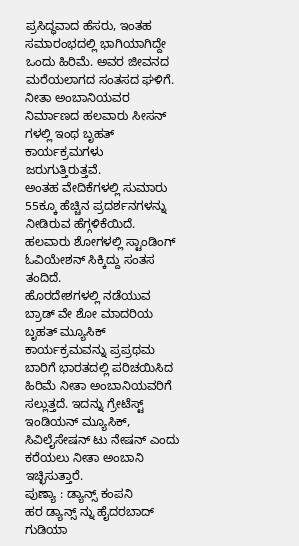ಪ್ರಸಿದ್ಧವಾದ ಹೆಸರು, ಇಂತಹ ಸಮಾರಂಭದಲ್ಲಿ ಭಾಗಿಯಾಗಿದ್ದೇ ಒಂದು ಹಿರಿಮೆ. ಅವರ ಜೀವನದ ಮರೆಯಲಾಗದ ಸಂತಸದ ಘಳಿಗೆ. ನೀತಾ ಅಂಬಾನಿಯವರ ನಿರ್ಮಾಣದ ಹಲವಾರು ಸೀಸನ್ ಗಳಲ್ಲಿ ಇಂಥ ಬೃಹತ್ ಕಾರ್ಯಕ್ರಮಗಳು ಜರುಗುತ್ತಿರುತ್ತವೆ.
ಅಂತಹ ವೇದಿಕೆಗಳಲ್ಲಿ ಸುಮಾರು 55ಕ್ಕೂ ಹೆಚ್ಚಿನ ಪ್ರದರ್ಶನಗಳನ್ನು ನೀಡಿರುವ ಹೆಗ್ಗಳಿಕೆಯಿದೆ. ಹಲವಾರು ಶೋಗಳಲ್ಲಿ ಸ್ಟಾಂಡಿಂಗ್ ಓವಿಯೇಶನ್ ಸಿಕ್ಕಿದ್ದು ಸಂತಸ ತಂದಿದೆ.
ಹೊರದೇಶಗಳಲ್ಲಿ ನಡೆಯುವ ಬ್ರಾಡ್ ವೇ ಶೋ ಮಾದರಿಯ ಬೃಹತ್ ಮ್ಯೂಸಿಕ್ ಕಾರ್ಯಕ್ರಮವನ್ನು ಪ್ರಪ್ರಥಮ ಬಾರಿಗೆ ಭಾರತದಲ್ಲಿ ಪರಿಚಯಿಸಿದ ಹಿರಿಮೆ ನೀತಾ ಅಂಬಾನಿಯವರಿಗೆ ಸಲ್ಲುತ್ತದೆ. ಇದನ್ನು ಗ್ರೇಟೆಸ್ಟ್ ಇಂಡಿಯನ್ ಮ್ಯೂಸಿಕ್, ಸಿವಿಲೈಸೇಷನ್ ಟು ನೇಷನ್ ಎಂದು ಕರೆಯಲು ನೀತಾ ಅಂಬಾನಿ ಇಚ್ಛಿಸುತ್ತಾರೆ.
ಪುಣ್ಯಾ : ಡ್ಯಾನ್ಸ್ ಕಂಪನಿ
ಹರ ಡ್ಯಾನ್ಸ್ ನ್ನು ಹೈದರಬಾದ್ ಗುಡಿಯಾ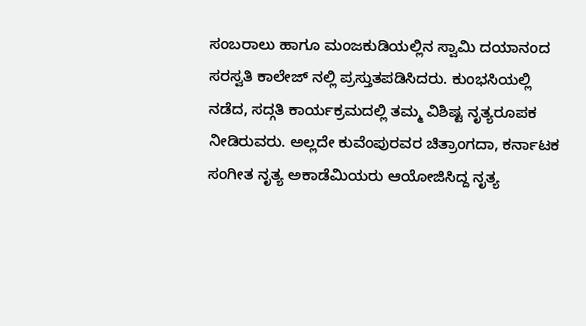ಸಂಬರಾಲು ಹಾಗೂ ಮಂಜಕುಡಿಯಲ್ಲಿನ ಸ್ವಾಮಿ ದಯಾನಂದ ಸರಸ್ವತಿ ಕಾಲೇಜ್ ನಲ್ಲಿ ಪ್ರಸ್ತುತಪಡಿಸಿದರು. ಕುಂಭಸಿಯಲ್ಲಿ ನಡೆದ, ಸದ್ಗತಿ ಕಾರ್ಯಕ್ರಮದಲ್ಲಿ ತಮ್ಮ ವಿಶಿಷ್ಟ ನೃತ್ಯರೂಪಕ ನೀಡಿರುವರು. ಅಲ್ಲದೇ ಕುವೆಂಪುರವರ ಚಿತ್ರಾಂಗದಾ, ಕರ್ನಾಟಕ ಸಂಗೀತ ನೃತ್ಯ ಅಕಾಡೆಮಿಯರು ಆಯೋಜಿಸಿದ್ದ ನೃತ್ಯ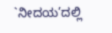`ನೀದಯ’ದಲ್ಲಿ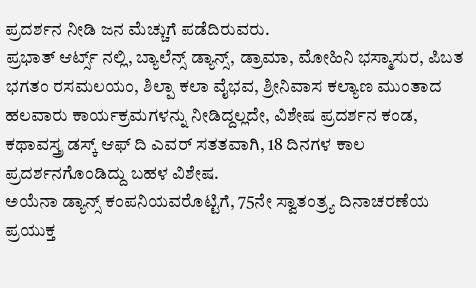ಪ್ರದರ್ಶನ ನೀಡಿ ಜನ ಮೆಚ್ಚುಗೆ ಪಡೆದಿರುವರು.
ಪ್ರಭಾತ್ ಆರ್ಟ್ಸ್ ನಲ್ಲಿ, ಬ್ಯಾಲೆನ್ಸ್ ಡ್ಯಾನ್ಸ್, ಡ್ರಾಮಾ, ಮೋಹಿನಿ ಭಸ್ಮಾಸುರ, ಪಿಬತ ಭಗತಂ ರಸಮಲಯಂ, ಶಿಲ್ಪಾ ಕಲಾ ವೈಭವ, ಶ್ರೀನಿವಾಸ ಕಲ್ಯಾಣ ಮುಂತಾದ ಹಲವಾರು ಕಾರ್ಯಕ್ರಮಗಳನ್ನು ನೀಡಿದ್ದಲ್ಲದೇ, ವಿಶೇಷ ಪ್ರದರ್ಶನ ಕಂಡ, ಕಥಾವಸ್ತ್ರ ಡಸ್ಕ್ ಆಫ್ ದಿ ಎವರ್ ಸತತವಾಗಿ, 18 ದಿನಗಳ ಕಾಲ ಪ್ರದರ್ಶನಗೊಂಡಿದ್ದು ಬಹಳ ವಿಶೇಷ.
ಅಯೆನಾ ಡ್ಯಾನ್ಸ್ ಕಂಪನಿಯವರೊಟ್ಟಿಗೆ, 75ನೇ ಸ್ವಾತಂತ್ರ್ಯ ದಿನಾಚರಣೆಯ ಪ್ರಯುಕ್ತ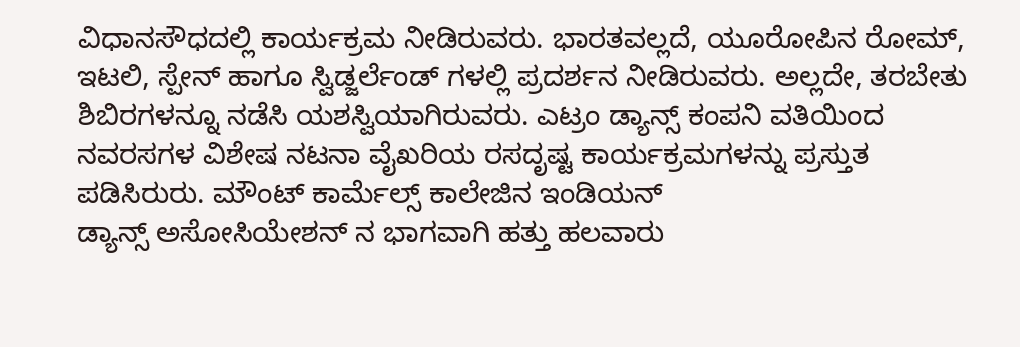ವಿಧಾನಸೌಧದಲ್ಲಿ ಕಾರ್ಯಕ್ರಮ ನೀಡಿರುವರು. ಭಾರತವಲ್ಲದೆ, ಯೂರೋಪಿನ ರೋಮ್, ಇಟಲಿ, ಸ್ಪೇನ್ ಹಾಗೂ ಸ್ವಿಡ್ಜರ್ಲೆಂಡ್ ಗಳಲ್ಲಿ ಪ್ರದರ್ಶನ ನೀಡಿರುವರು. ಅಲ್ಲದೇ, ತರಬೇತು ಶಿಬಿರಗಳನ್ನೂ ನಡೆಸಿ ಯಶಸ್ವಿಯಾಗಿರುವರು. ಎಟ್ರಂ ಡ್ಯಾನ್ಸ್ ಕಂಪನಿ ವತಿಯಿಂದ ನವರಸಗಳ ವಿಶೇಷ ನಟನಾ ವೈಖರಿಯ ರಸದೃಷ್ಟ ಕಾರ್ಯಕ್ರಮಗಳನ್ನು ಪ್ರಸ್ತುತ ಪಡಿಸಿರುರು. ಮೌಂಟ್ ಕಾರ್ಮೆಲ್ಸ್ ಕಾಲೇಜಿನ ಇಂಡಿಯನ್
ಡ್ಯಾನ್ಸ್ ಅಸೋಸಿಯೇಶನ್ ನ ಭಾಗವಾಗಿ ಹತ್ತು ಹಲವಾರು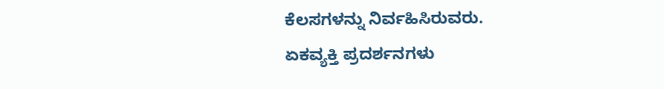ಕೆಲಸಗಳನ್ನು ನಿರ್ವಹಿಸಿರುವರು.
ಏಕವ್ಯಕ್ತಿ ಪ್ರದರ್ಶನಗಳು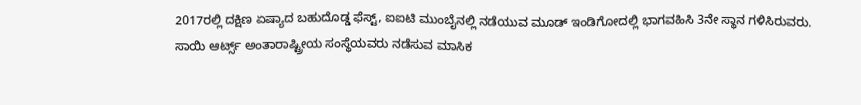2017ರಲ್ಲಿ ದಕ್ಷಿಣ ಏಷ್ಯಾದ ಬಹುದೊಡ್ಡ ಫೆಸ್ಟ್, ಐಐಟಿ ಮುಂಬೈನಲ್ಲಿ ನಡೆಯುವ ಮೂಡ್ ಇಂಡಿಗೋದಲ್ಲಿ ಭಾಗವಹಿಸಿ 3ನೇ ಸ್ಥಾನ ಗಳಿಸಿರುವರು.
ಸಾಯಿ ಆರ್ಟ್ಸ್ ಅಂತಾರಾಷ್ಟ್ರೀಯ ಸಂಸ್ಥೆಯವರು ನಡೆಸುವ ಮಾಸಿಕ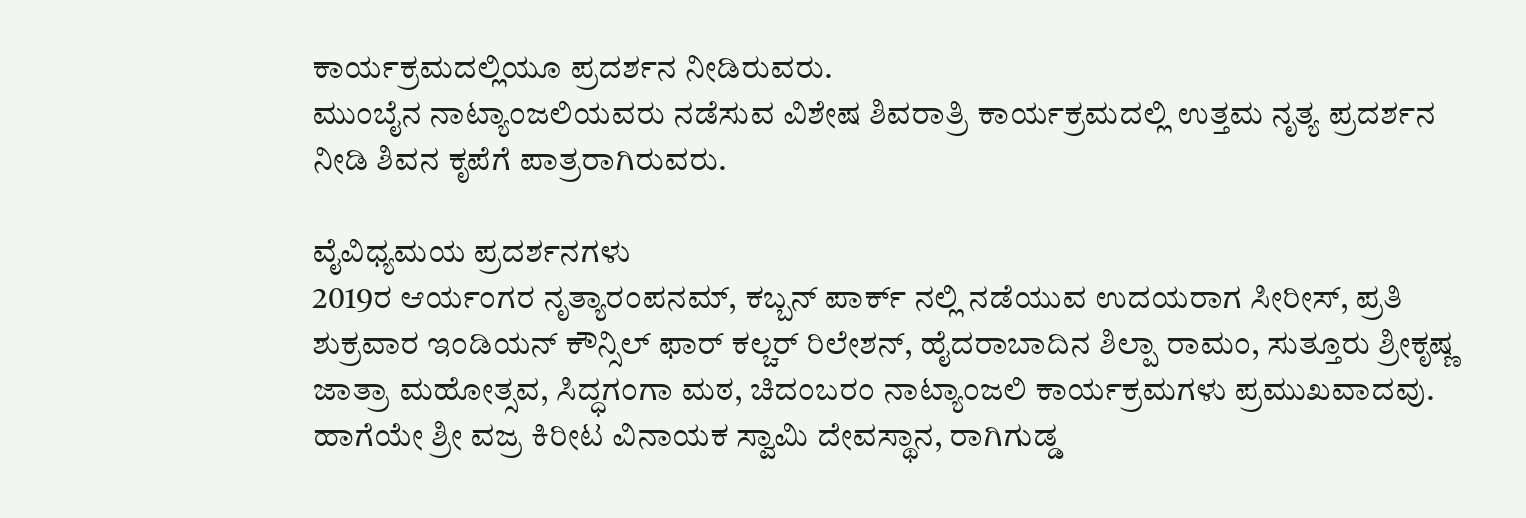ಕಾರ್ಯಕ್ರಮದಲ್ಲಿಯೂ ಪ್ರದರ್ಶನ ನೀಡಿರುವರು.
ಮುಂಬೈನ ನಾಟ್ಯಾಂಜಲಿಯವರು ನಡೆಸುವ ವಿಶೇಷ ಶಿವರಾತ್ರಿ ಕಾರ್ಯಕ್ರಮದಲ್ಲಿ ಉತ್ತಮ ನೃತ್ಯ ಪ್ರದರ್ಶನ ನೀಡಿ ಶಿವನ ಕೃಪೆಗೆ ಪಾತ್ರರಾಗಿರುವರು.

ವೈವಿಧ್ಯಮಯ ಪ್ರದರ್ಶನಗಳು
2019ರ ಆರ್ಯಂಗರ ನೃತ್ಯಾರಂಪನಮ್, ಕಬ್ಬನ್ ಪಾರ್ಕ್ ನಲ್ಲಿ ನಡೆಯುವ ಉದಯರಾಗ ಸೀರೀಸ್, ಪ್ರತಿ ಶುಕ್ರವಾರ ಇಂಡಿಯನ್ ಕೌನ್ಸಿಲ್ ಫಾರ್ ಕಲ್ಚರ್ ರಿಲೇಶನ್, ಹೈದರಾಬಾದಿನ ಶಿಲ್ಪಾ ರಾಮಂ, ಸುತ್ತೂರು ಶ್ರೀಕೃಷ್ಣ ಜಾತ್ರಾ ಮಹೋತ್ಸವ, ಸಿದ್ಧಗಂಗಾ ಮಠ, ಚಿದಂಬರಂ ನಾಟ್ಯಾಂಜಲಿ ಕಾರ್ಯಕ್ರಮಗಳು ಪ್ರಮುಖವಾದವು.
ಹಾಗೆಯೇ ಶ್ರೀ ವಜ್ರ ಕಿರೀಟ ವಿನಾಯಕ ಸ್ವಾಮಿ ದೇವಸ್ಥಾನ, ರಾಗಿಗುಡ್ಡ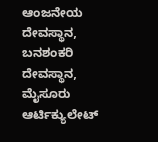ಆಂಜನೇಯ ದೇವಸ್ಥಾನ, ಬನಶಂಕರಿ ದೇವಸ್ಥಾನ, ಮೈಸೂರು ಆರ್ಟಿಕ್ಯುಲೇಟ್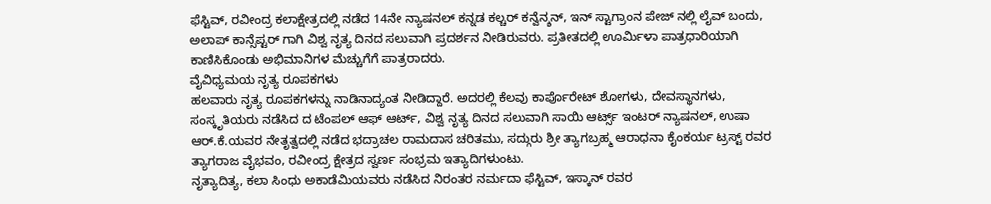ಫೆಸ್ಟಿವ್, ರವೀಂದ್ರ ಕಲಾಕ್ಷೇತ್ರದಲ್ಲಿ ನಡೆದ 14ನೇ ನ್ಯಾಷನಲ್ ಕನ್ನಡ ಕಲ್ಚರ್ ಕನ್ವೆನ್ಶನ್, ಇನ್ ಸ್ಟಾಗ್ರಾಂನ ಪೇಜ್ ನಲ್ಲಿ ಲೈವ್ ಬಂದು, ಅಲಾಪ್ ಕಾನ್ಸೆಪ್ಟರ್ ಗಾಗಿ ವಿಶ್ವ ನೃತ್ಯ ದಿನದ ಸಲುವಾಗಿ ಪ್ರದರ್ಶನ ನೀಡಿರುವರು. ಪ್ರತೀತದಲ್ಲಿ ಊರ್ಮಿಳಾ ಪಾತ್ರಧಾರಿಯಾಗಿ ಕಾಣಿಸಿಕೊಂಡು ಅಭಿಮಾನಿಗಳ ಮೆಚ್ಚುಗೆಗೆ ಪಾತ್ರರಾದರು.
ವೈವಿಧ್ಯಮಯ ನೃತ್ಯ ರೂಪಕಗಳು
ಹಲವಾರು ನೃತ್ಯ ರೂಪಕಗಳನ್ನು ನಾಡಿನಾದ್ಯಂತ ನೀಡಿದ್ದಾರೆ. ಅದರಲ್ಲಿ ಕೆಲವು ಕಾರ್ಪೊರೇಟ್ ಶೋಗಳು, ದೇವಸ್ಥಾನಗಳು, ಸಂಸ್ಕೃತಿಯರು ನಡೆಸಿದ ದ ಟೆಂಪಲ್ ಆಫ್ ಆರ್ಟ್, ವಿಶ್ವ ನೃತ್ಯ ದಿನದ ಸಲುವಾಗಿ ಸಾಯಿ ಆರ್ಟ್ಸ್ ಇಂಟರ್ ನ್ಯಾಷನಲ್, ಉಷಾ ಆರ್.ಕೆ.ಯವರ ನೇತೃತ್ವದಲ್ಲಿ ನಡೆದ ಭದ್ರಾಚಲ ರಾಮದಾಸ ಚರಿತಮು, ಸದ್ಗುರು ಶ್ರೀ ತ್ಯಾಗಬ್ರಹ್ಮ ಆರಾಧನಾ ಕೈಂಕರ್ಯ ಟ್ರಸ್ಟ್ ರವರ ತ್ಯಾಗರಾಜ ವೈಭವಂ, ರವೀಂದ್ರ ಕ್ಷೇತ್ರದ ಸ್ವರ್ಣ ಸಂಭ್ರಮ ಇತ್ಯಾದಿಗಳುಂಟು.
ನೃತ್ಯಾದಿತ್ಯ, ಕಲಾ ಸಿಂಧು ಅಕಾಡೆಮಿಯವರು ನಡೆಸಿದ ನಿರಂತರ ನರ್ಮದಾ ಫೆಸ್ಟಿವ್, ಇಸ್ಕಾನ್ ರವರ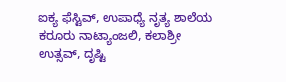ಐಕ್ಯ ಫೆಸ್ಟಿವ್, ಉಪಾಧ್ಯೆ ನೃತ್ಯ ಶಾಲೆಯ ಕರೂರು ನಾಟ್ಯಾಂಜಲಿ, ಕಲಾಶ್ರೀ ಉತ್ಸವ್, ದೃಷ್ಟಿ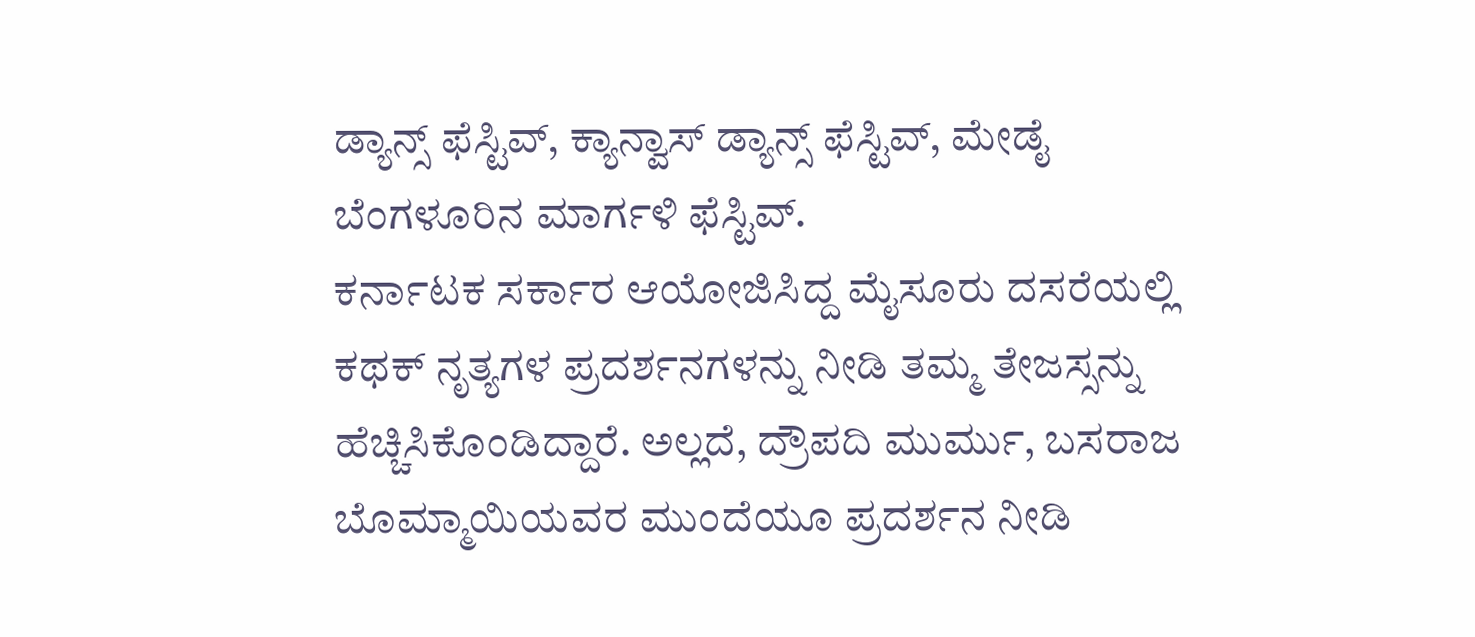ಡ್ಯಾನ್ಸ್ ಫೆಸ್ಟಿವ್, ಕ್ಯಾನ್ವಾಸ್ ಡ್ಯಾನ್ಸ್ ಫೆಸ್ಟಿವ್, ಮೇಡೈ ಬೆಂಗಳೂರಿನ ಮಾರ್ಗಳಿ ಫೆಸ್ಟಿವ್.
ಕರ್ನಾಟಕ ಸರ್ಕಾರ ಆಯೋಜಿಸಿದ್ದ ಮೈಸೂರು ದಸರೆಯಲ್ಲಿ ಕಥಕ್ ನೃತ್ಯಗಳ ಪ್ರದರ್ಶನಗಳನ್ನು ನೀಡಿ ತಮ್ಮ ತೇಜಸ್ಸನ್ನು ಹೆಚ್ಚಿಸಿಕೊಂಡಿದ್ದಾರೆ. ಅಲ್ಲದೆ, ದ್ರೌಪದಿ ಮುರ್ಮು, ಬಸರಾಜ ಬೊಮ್ಮಾಯಿಯವರ ಮುಂದೆಯೂ ಪ್ರದರ್ಶನ ನೀಡಿ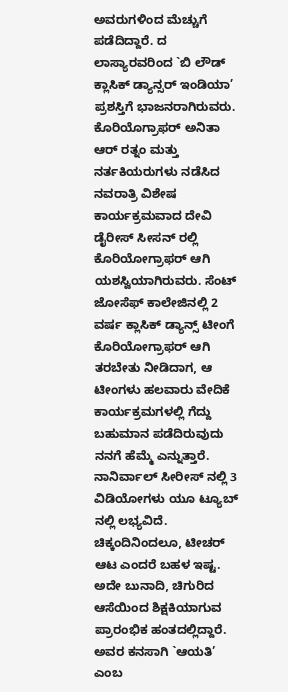ಅವರುಗಳಿಂದ ಮೆಚ್ಚುಗೆ ಪಡೆದಿದ್ದಾರೆ. ದ ಲಾಸ್ಯಾರವರಿಂದ `ಬಿ ಲೌಡ್ ಕ್ಲಾಸಿಕ್ ಡ್ಯಾನ್ಸರ್ ಇಂಡಿಯಾ’ ಪ್ರಶಸ್ತಿಗೆ ಭಾಜನರಾಗಿರುವರು.
ಕೊರಿಯೊಗ್ರಾಫರ್ ಅನಿತಾ ಆರ್ ರತ್ನಂ ಮತ್ತು ನರ್ತಕಿಯರುಗಳು ನಡೆಸಿದ ನವರಾತ್ರಿ ವಿಶೇಷ ಕಾರ್ಯಕ್ರಮವಾದ ದೇವಿ ಡೈರೀಸ್ ಸೀಸನ್ ರಲ್ಲಿ ಕೊರಿಯೋಗ್ರಾಫರ್ ಆಗಿ ಯಶಸ್ವಿಯಾಗಿರುವರು. ಸೆಂಟ್ ಜೋಸೆಫ್ ಕಾಲೇಜಿನಲ್ಲಿ 2 ವರ್ಷ ಕ್ಲಾಸಿಕ್ ಡ್ಯಾನ್ಸ್ ಟೀಂಗೆ ಕೊರಿಯೋಗ್ರಾಫರ್ ಆಗಿ ತರಬೇತು ನೀಡಿದಾಗ, ಆ ಟೀಂಗಳು ಹಲವಾರು ವೇದಿಕೆ ಕಾರ್ಯಕ್ರಮಗಳಲ್ಲಿ ಗೆದ್ದು ಬಹುಮಾನ ಪಡೆದಿರುವುದು ನನಗೆ ಹೆಮ್ಮೆ ಎನ್ನುತ್ತಾರೆ.
ನಾನಿರ್ವಾಲ್ ಸೀರೀಸ್ ನಲ್ಲಿ 3 ವಿಡಿಯೋಗಳು ಯೂ ಟ್ಯೂಬ್ ನಲ್ಲಿ ಲಭ್ಯವಿದೆ. ಚಿಕ್ಕಂದಿನಿಂದಲೂ, ಟೀಚರ್ ಆಟ ಎಂದರೆ ಬಹಳ ಇಷ್ಟ. ಅದೇ ಬುನಾದಿ, ಚಿಗುರಿದ ಆಸೆಯಿಂದ ಶಿಕ್ಷಕಿಯಾಗುವ ಪ್ರಾರಂಭಿಕ ಹಂತದಲ್ಲಿದ್ದಾರೆ. ಅವರ ಕನಸಾಗಿ `ಆಯತಿ’ ಎಂಬ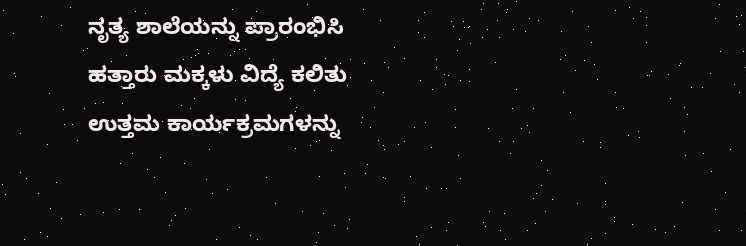ನೃತ್ಯ ಶಾಲೆಯನ್ನು ಪ್ರಾರಂಭಿಸಿ ಹತ್ತಾರು ಮಕ್ಕಳು ವಿದ್ಯೆ ಕಲಿತು ಉತ್ತಮ ಕಾರ್ಯಕ್ರಮಗಳನ್ನು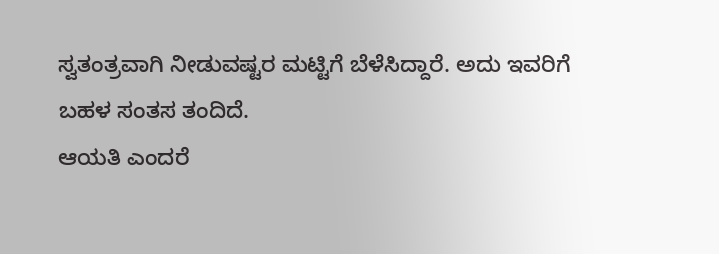ಸ್ವತಂತ್ರವಾಗಿ ನೀಡುವಷ್ಟರ ಮಟ್ಟಿಗೆ ಬೆಳೆಸಿದ್ದಾರೆ. ಅದು ಇವರಿಗೆ ಬಹಳ ಸಂತಸ ತಂದಿದೆ.
ಆಯತಿ ಎಂದರೆ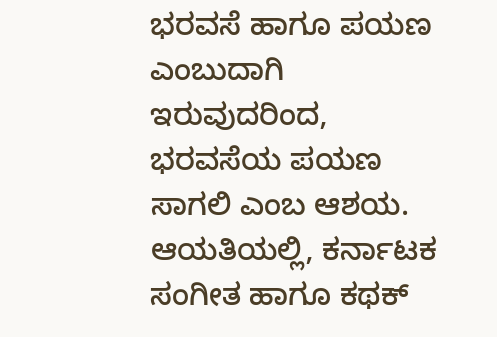ಭರವಸೆ ಹಾಗೂ ಪಯಣ ಎಂಬುದಾಗಿ ಇರುವುದರಿಂದ, ಭರವಸೆಯ ಪಯಣ ಸಾಗಲಿ ಎಂಬ ಆಶಯ. ಆಯತಿಯಲ್ಲಿ, ಕರ್ನಾಟಕ ಸಂಗೀತ ಹಾಗೂ ಕಥಕ್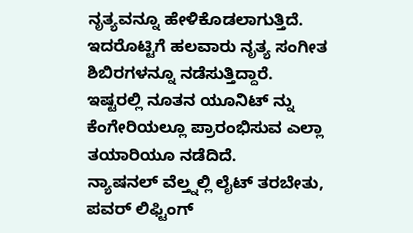ನೃತ್ಯವನ್ನೂ ಹೇಳಿಕೊಡಲಾಗುತ್ತಿದೆ. ಇದರೊಟ್ಟಿಗೆ ಹಲವಾರು ನೃತ್ಯ ಸಂಗೀತ ಶಿಬಿರಗಳನ್ನೂ ನಡೆಸುತ್ತಿದ್ದಾರೆ. ಇಷ್ಟರಲ್ಲಿ ನೂತನ ಯೂನಿಟ್ ನ್ನು ಕೆಂಗೇರಿಯಲ್ಲೂ ಪ್ರಾರಂಭಿಸುವ ಎಲ್ಲಾ ತಯಾರಿಯೂ ನಡೆದಿದೆ.
ನ್ಯಾಷನಲ್ ವೆಲ್ತ್ನಲ್ಲಿ ಲೈಟ್ ತರಬೇತು, ಪವರ್ ಲಿಫ್ಟಿಂಗ್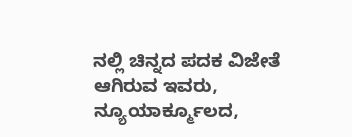ನಲ್ಲಿ ಚಿನ್ನದ ಪದಕ ವಿಜೇತೆ ಆಗಿರುವ ಇವರು, ನ್ಯೂಯಾರ್ಕ್ಮೂಲದ,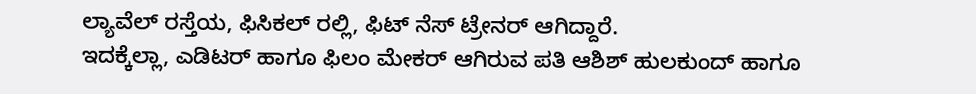ಲ್ಯಾವೆಲ್ ರಸ್ತೆಯ, ಫಿಸಿಕಲ್ ರಲ್ಲಿ, ಫಿಟ್ ನೆಸ್ ಟ್ರೇನರ್ ಆಗಿದ್ದಾರೆ.
ಇದಕ್ಕೆಲ್ಲಾ, ಎಡಿಟರ್ ಹಾಗೂ ಫಿಲಂ ಮೇಕರ್ ಆಗಿರುವ ಪತಿ ಆಶಿಶ್ ಹುಲಕುಂದ್ ಹಾಗೂ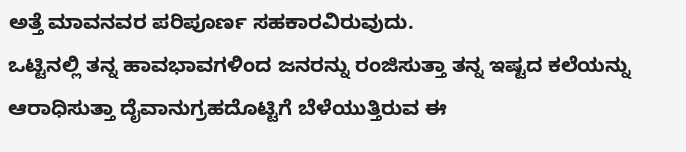ಅತ್ತೆ ಮಾವನವರ ಪರಿಪೂರ್ಣ ಸಹಕಾರವಿರುವುದು.
ಒಟ್ಟಿನಲ್ಲಿ ತನ್ನ ಹಾವಭಾವಗಳಿಂದ ಜನರನ್ನು ರಂಜಿಸುತ್ತಾ ತನ್ನ ಇಷ್ಟದ ಕಲೆಯನ್ನು ಆರಾಧಿಸುತ್ತಾ ದೈವಾನುಗ್ರಹದೊಟ್ಟಿಗೆ ಬೆಳೆಯುತ್ತಿರುವ ಈ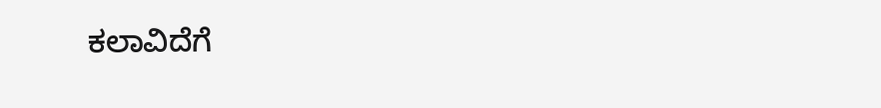ಕಲಾವಿದೆಗೆ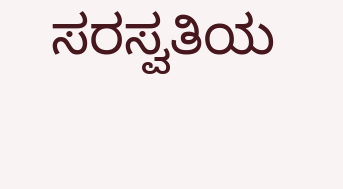ಸರಸ್ವತಿಯ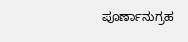ಪೂರ್ಣಾನುಗ್ರಹ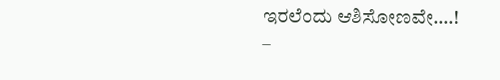ಇರಲೆಂದು ಆಶಿಸೋಣವೇ….!
–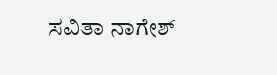ಸವಿತಾ ನಾಗೇಶ್